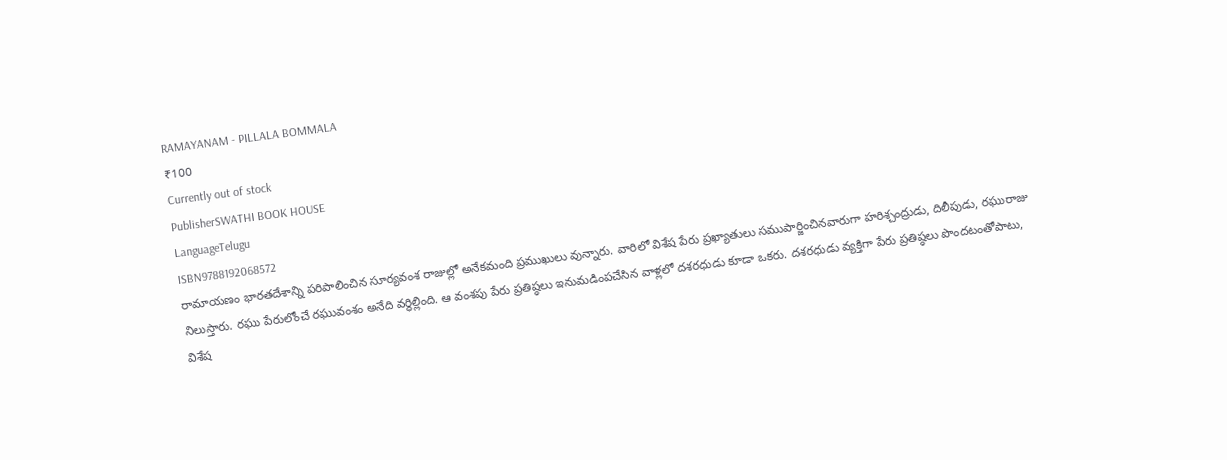RAMAYANAM - PILLALA BOMMALA
₹100
Currently out of stock
PublisherSWATHI BOOK HOUSE
LanguageTelugu
ISBN9788192068572
రామాయణం భారతదేశాన్ని పరిపాలించిన సూర్యవంశ రాజుల్లో అనేకమంది ప్రముఖులు వున్నారు. వారిలో విశేష పేరు ప్రఖ్యాతులు సముపార్జించినవారుగా హరిశ్చంద్రుడు, దిలీపుడు, రఘురాజు నిలుస్తారు. రఘు పేరులోంచే రఘువంశం అనేది వర్థిల్లింది. ఆ వంశపు పేరు ప్రతిష్ఠలు ఇనుమడింపచేసిన వాళ్లలో దశరధుడు కూడా ఒకరు. దశరధుడు వ్యక్తిగా పేరు ప్రతిష్ఠలు పొందటంతోపాటు, విశేష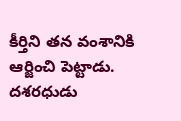కీర్తిని తన వంశానికి ఆర్జించి పెట్టాడు. దశరధుడు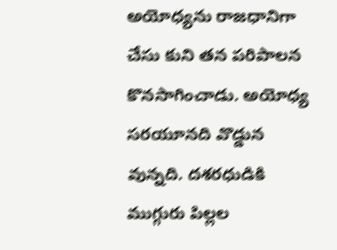అయోధ్యను రాజధానిగా చేసు కుని తన పరిపాలన కొనసాగించాడు. అయోధ్య సరయూనది వొడ్డున వున్నది. దశరధుడికి ముగ్గురు పిల్లల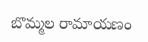బొమ్మల రామాయణం